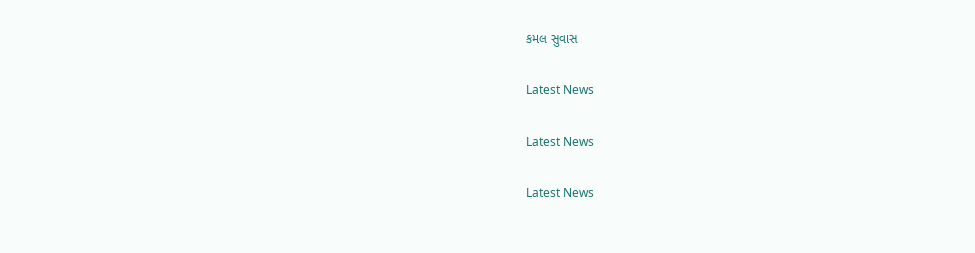કમલ સુવાસ

Latest News

Latest News

Latest News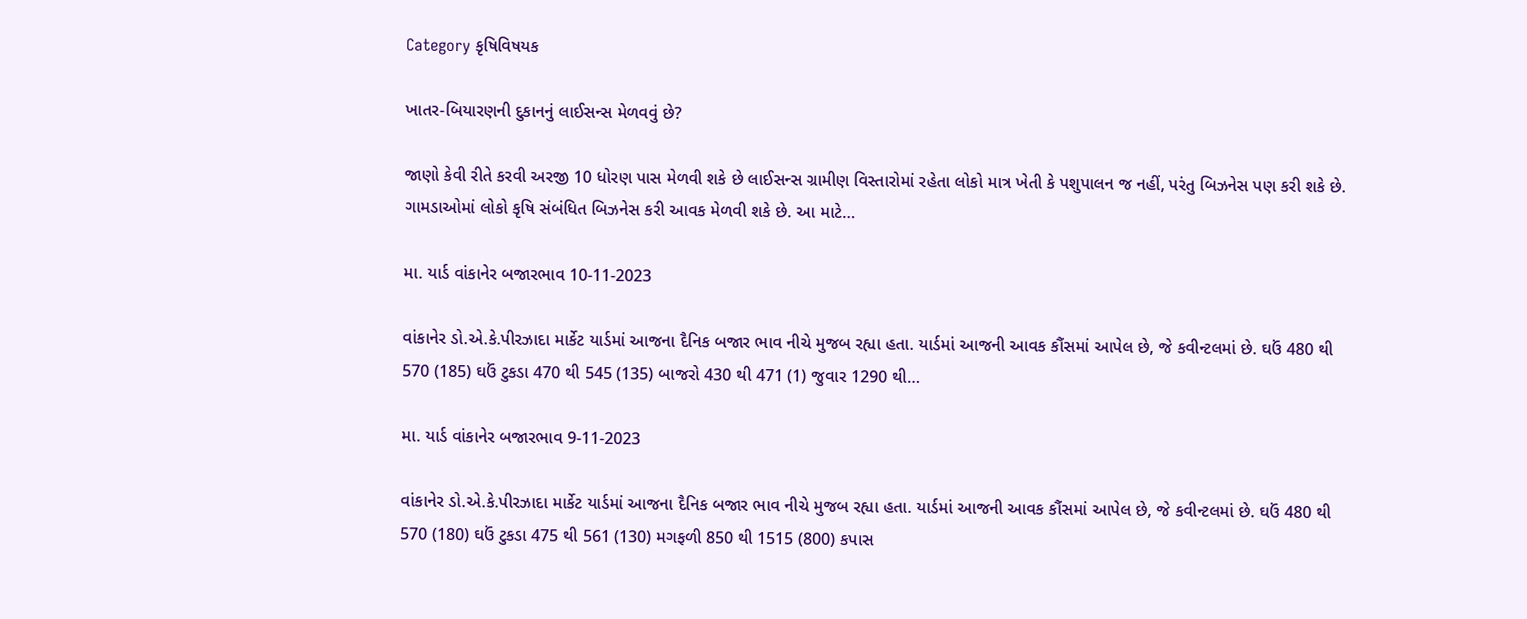Category કૃષિવિષયક

ખાતર-બિયારણની દુકાનનું લાઈસન્સ મેળવવું છે?

જાણો કેવી રીતે કરવી અરજી 10 ધોરણ પાસ મેળવી શકે છે લાઈસન્સ ગ્રામીણ વિસ્તારોમાં રહેતા લોકો માત્ર ખેતી કે પશુપાલન જ નહીં, પરંતુ બિઝનેસ પણ કરી શકે છે. ગામડાઓમાં લોકો કૃષિ સંબંધિત બિઝનેસ કરી આવક મેળવી શકે છે. આ માટે…

મા. યાર્ડ વાંકાનેર બજારભાવ 10-11-2023

વાંકાનેર ડો.એ.કે.પીરઝાદા માર્કેટ યાર્ડમાં આજના દૈનિક બજાર ભાવ નીચે મુજબ રહ્યા હતા. યાર્ડમાં આજની આવક કૌંસમાં આપેલ છે, જે કવીન્ટલમાં છે. ઘઉં 480 થી 570 (185) ઘઉં ટુકડા 470 થી 545 (135) બાજરો 430 થી 471 (1) જુવાર 1290 થી…

મા. યાર્ડ વાંકાનેર બજારભાવ 9-11-2023

વાંકાનેર ડો.એ.કે.પીરઝાદા માર્કેટ યાર્ડમાં આજના દૈનિક બજાર ભાવ નીચે મુજબ રહ્યા હતા. યાર્ડમાં આજની આવક કૌંસમાં આપેલ છે, જે કવીન્ટલમાં છે. ઘઉં 480 થી 570 (180) ઘઉં ટુકડા 475 થી 561 (130) મગફળી 850 થી 1515 (800) કપાસ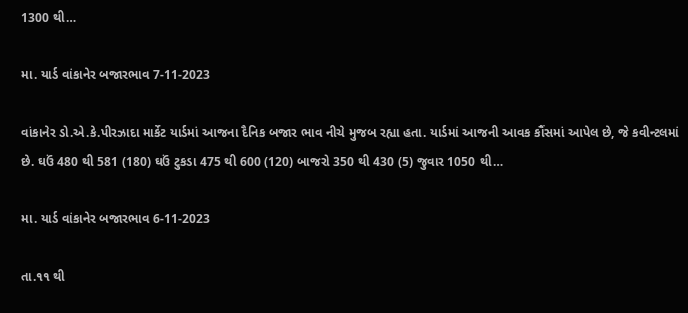1300 થી…

મા. યાર્ડ વાંકાનેર બજારભાવ 7-11-2023

વાંકાનેર ડો.એ.કે.પીરઝાદા માર્કેટ યાર્ડમાં આજના દૈનિક બજાર ભાવ નીચે મુજબ રહ્યા હતા. યાર્ડમાં આજની આવક કૌંસમાં આપેલ છે, જે કવીન્ટલમાં છે. ઘઉં 480 થી 581 (180) ઘઉં ટુકડા 475 થી 600 (120) બાજરો 350 થી 430 (5) જુવાર 1050 થી…

મા. યાર્ડ વાંકાનેર બજારભાવ 6-11-2023

તા.૧૧ થી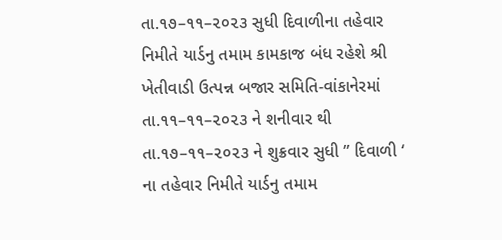તા.૧૭–૧૧–૨૦૨૩ સુધી દિવાળીના તહેવાર નિમીતે યાર્ડનુ તમામ કામકાજ બંધ રહેશે શ્રી ખેતીવાડી ઉત્પન્ન બજાર સમિતિ-વાંકાનેરમાં તા.૧૧–૧૧–૨૦૨૩ ને શનીવાર થી તા.૧૭–૧૧–૨૦૨૩ ને શુક્રવાર સુધી ” દિવાળી ‘ ના તહેવાર નિમીતે યાર્ડનુ તમામ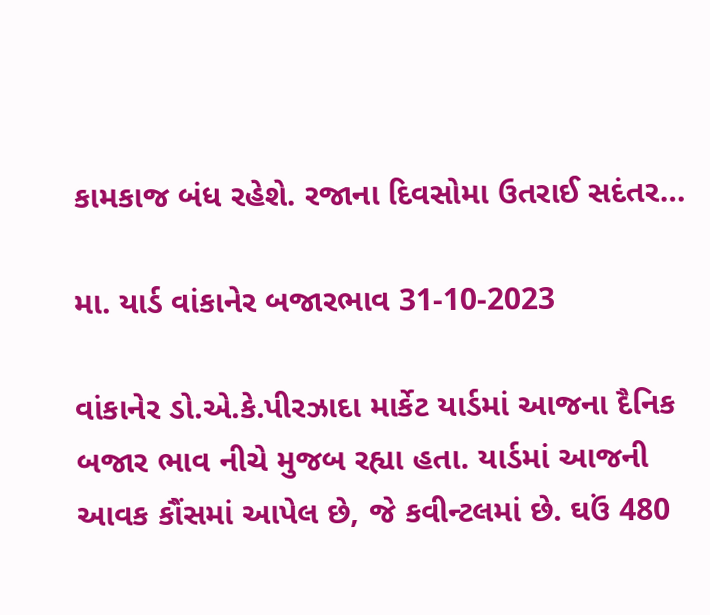કામકાજ બંધ રહેશે. રજાના દિવસોમા ઉતરાઈ સદંતર…

મા. યાર્ડ વાંકાનેર બજારભાવ 31-10-2023

વાંકાનેર ડો.એ.કે.પીરઝાદા માર્કેટ યાર્ડમાં આજના દૈનિક બજાર ભાવ નીચે મુજબ રહ્યા હતા. યાર્ડમાં આજની આવક કૌંસમાં આપેલ છે, જે કવીન્ટલમાં છે. ઘઉં 480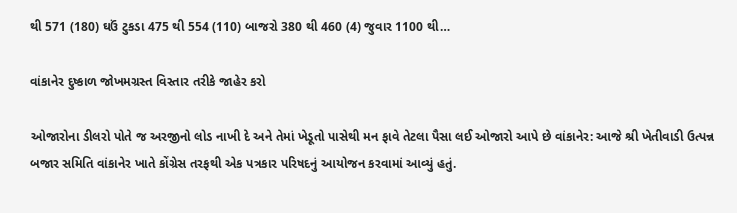થી 571 (180) ઘઉં ટુકડા 475 થી 554 (110) બાજરો 380 થી 460 (4) જુવાર 1100 થી…

વાંકાનેર દુષ્કાળ જોખમગ્રસ્ત વિસ્તાર તરીકે જાહેર કરો

ઓજારોના ડીલરો પોતે જ અરજીનો લોડ નાખી દે અને તેમાં ખેડૂતો પાસેથી મન ફાવે તેટલા પૈસા લઈ ઓજારો આપે છે વાંકાનેર: આજે શ્રી ખેતીવાડી ઉત્પન્ન બજાર સમિતિ વાંકાનેર ખાતે કોંગ્રેસ તરફથી એક પત્રકાર પરિષદનું આયોજન કરવામાં આવ્યું હતું.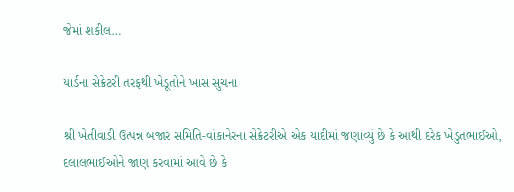જેમાં શકીલ…

યાર્ડના સેક્રેટરી તરફથી ખેડૂતોને ખાસ સુચના

શ્રી ખેતીવાડી ઉત્પન્ન બજાર સમિતિ-વાંકાનેરના સેક્રેટરીએ એક યાદીમાં જણાવ્યું છે કે આથી દરેક ખેડુતભાઈઓ, દલાલભાઈઓને જાણ કરવામાં આવે છે કે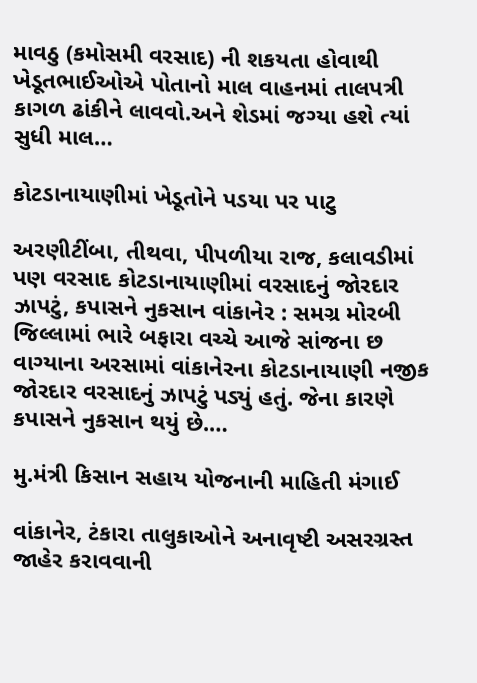માવઠુ (કમોસમી વરસાદ) ની શકયતા હોવાથી ખેડૂતભાઈઓએ પોતાનો માલ વાહનમાં તાલપત્રી કાગળ ઢાંકીને લાવવો.અને શેડમાં જગ્યા હશે ત્યાં સુધી માલ…

કોટડાનાયાણીમાં ખેડૂતોને પડયા પર પાટુ

અરણીટીંબા, તીથવા, પીપળીયા રાજ, કલાવડીમાં પણ વરસાદ કોટડાનાયાણીમાં વરસાદનું જોરદાર ઝાપટું, કપાસને નુકસાન વાંકાનેર : સમગ્ર મોરબી જિલ્લામાં ભારે બફારા વચ્ચે આજે સાંજના છ વાગ્યાના અરસામાં વાંકાનેરના કોટડાનાયાણી નજીક જોરદાર વરસાદનું ઝાપટું પડ્યું હતું. જેના કારણે કપાસને નુકસાન થયું છે.…

મુ.મંત્રી કિસાન સહાય યોજનાની માહિતી મંગાઈ

વાંકાનેર, ટંકારા તાલુકાઓને અનાવૃષ્ટી અસરગ્રસ્ત જાહેર કરાવવાની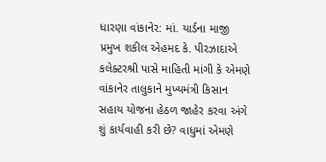ધારણા વાંકાનેર: માં. યાર્ડના માજી પ્રમુખ શકીલ એહમદ કે. પીરઝાદાએ કલેક્ટરશ્રી પાસે માહિતી માંગી કે એમણે વાંકાનેર તાલુકાને મુખ્યમંત્રી કિસાન સહાય યોજના હેઠળ જાહેર કરવા અંગે શું કાર્યવાહી કરી છે? વાધુમાં એમણે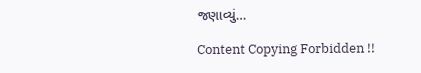જણાવ્યું…

Content Copying Forbidden !!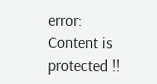error: Content is protected !!